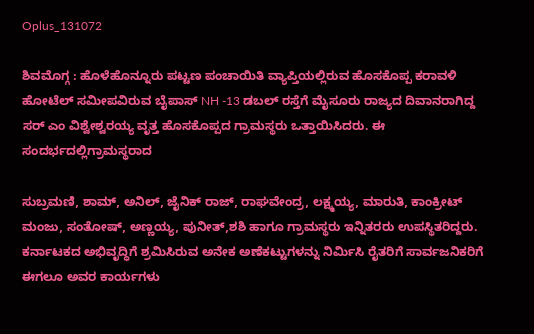Oplus_131072

ಶಿವಮೊಗ್ಗ : ಹೊಳೆಹೊನ್ನೂರು ಪಟ್ಟಣ ಪಂಚಾಯಿತಿ ವ್ಯಾಪ್ತಿಯಲ್ಲಿರುವ ಹೊಸಕೊಪ್ಪ ಕರಾವಳಿ ಹೋಟೆಲ್ ಸಮೀಪವಿರುವ ಬೈಪಾಸ್ NH -13 ಡಬಲ್ ರಸ್ತೆಗೆ ಮೈಸೂರು ರಾಜ್ಯದ ದಿವಾನರಾಗಿದ್ದ ಸರ್ ಎಂ ವಿಶ್ವೇಶ್ವರಯ್ಯ ವೃತ್ತ ಹೊಸಕೊಪ್ಪದ ಗ್ರಾಮಸ್ಥರು ಒತ್ತಾಯಿಸಿದರು. ಈ ಸಂದರ್ಭದಲ್ಲಿಗ್ರಾಮಸ್ಥರಾದ

ಸುಬ್ರಮಣಿ, ಶಾಮ್, ಅನಿಲ್, ಜೈನಿಕ್ ರಾಜ್, ರಾಘವೇಂದ್ರ, ಲಕ್ಷ್ಮಯ್ಯ, ಮಾರುತಿ, ಕಾಂಕ್ರೀಟ್ ಮಂಜು, ಸಂತೋಷ್, ಅಣ್ಣಯ್ಯ, ಪುನೀತ್,ಶಶಿ ಹಾಗೂ ಗ್ರಾಮಸ್ಥರು ಇನ್ನಿತರರು ಉಪಸ್ಥಿತರಿದ್ದರು. ಕರ್ನಾಟಕದ ಅಭಿವೃದ್ಧಿಗೆ ಶ್ರಮಿಸಿರುವ ಅನೇಕ ಅಣೆಕಟ್ಟುಗಳನ್ನು ನಿರ್ಮಿಸಿ ರೈತರಿಗೆ ಸಾರ್ವಜನಿಕರಿಗೆ ಈಗಲೂ ಅವರ ಕಾರ್ಯಗಳು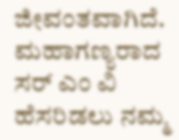ಜೀವಂತವಾಗಿದೆ. ಮಹಾಗಣ್ಯರಾದ ಸರ್ ಎಂ ವಿ ಹೆಸರಿಡಲು ನಮ್ಮ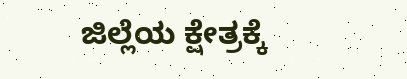ಜಿಲ್ಲೆಯ ಕ್ಷೇತ್ರಕ್ಕೆ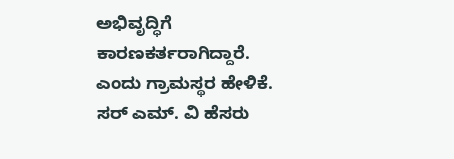ಅಭಿವೃದ್ಧಿಗೆ ಕಾರಣಕರ್ತರಾಗಿದ್ದಾರೆ. ಎಂದು ಗ್ರಾಮಸ್ಥರ ಹೇಳಿಕೆ. ಸರ್ ಎಮ್. ವಿ ಹೆಸರು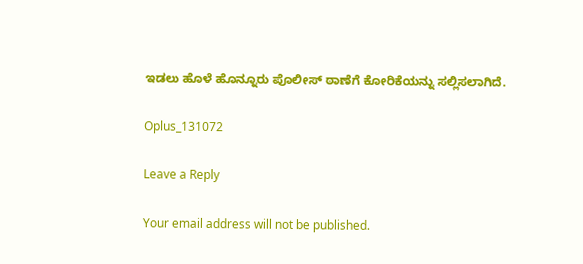ಇಡಲು ಹೊಳೆ ಹೊನ್ನೂರು ಪೊಲೀಸ್ ಠಾಣೆಗೆ ಕೋರಿಕೆಯನ್ನು ಸಲ್ಲಿಸಲಾಗಿದೆ.

Oplus_131072

Leave a Reply

Your email address will not be published.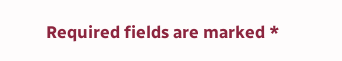Required fields are marked *